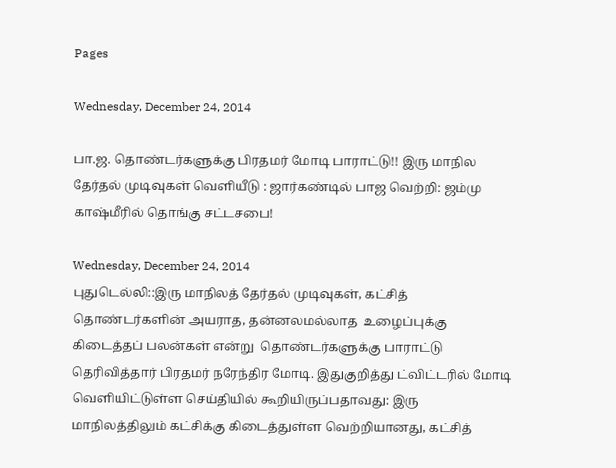Pages

Wednesday, December 24, 2014

பா.ஜ. தொண்டர்களுக்கு பிரதமர் மோடி பாராட்டு!! இரு மாநில தேர்தல் முடிவுகள் வெளியீடு : ஜார்கண்டில் பாஜ வெற்றி: ஜம்மு காஷ்மீரில் தொங்கு சட்டசபை!

Wednesday, December 24, 2014
புதுடெல்லி::இரு மாநிலத் தேர்தல் முடிவுகள், கட்சித் தொண்டர்களின் அயராத, தன்னலமல்லாத  உழைப்புக்கு கிடைத்தப் பலன்கள் என்று  தொண்டர்களுக்கு பாராட்டு தெரிவித்தார் பிரதமர் நரேந்திர மோடி. இதுகுறித்து ட்விட்டரில் மோடி வெளியிட்டுள்ள செய்தியில் கூறியிருப்பதாவது: இரு  மாநிலத்திலும் கட்சிக்கு கிடைத்துள்ள வெற்றியானது, கட்சித்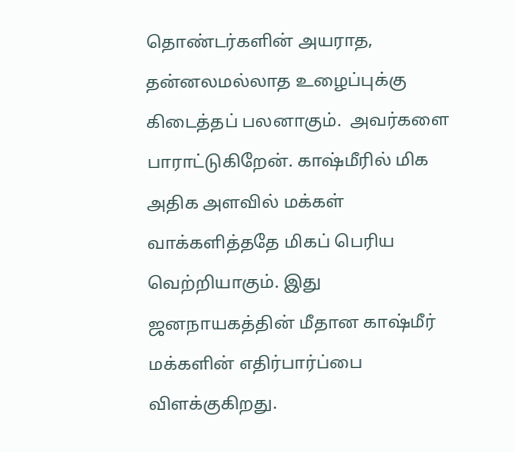தொண்டர்களின் அயராத, தன்னலமல்லாத உழைப்புக்கு கிடைத்தப் பலனாகும்.  அவர்களை பாராட்டுகிறேன். காஷ்மீரில் மிக அதிக அளவில் மக்கள் வாக்களித்ததே மிகப் பெரிய வெற்றியாகும். இது ஜனநாயகத்தின் மீதான காஷ்மீர்  மக்களின் எதிர்பார்ப்பை விளக்குகிறது.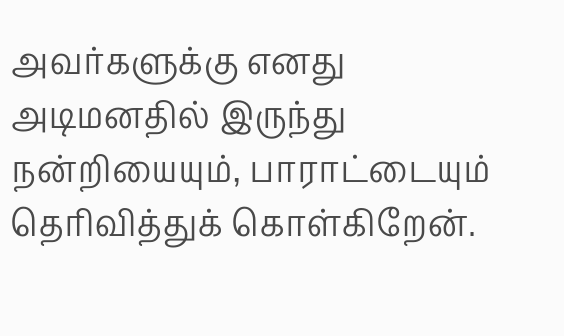அவர்களுக்கு எனது அடிமனதில் இருந்து நன்றியையும், பாராட்டையும் தெரிவித்துக் கொள்கிறேன்.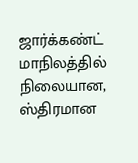ஜார்க்கண்ட் மாநிலத்தில் நிலையான, ஸ்திரமான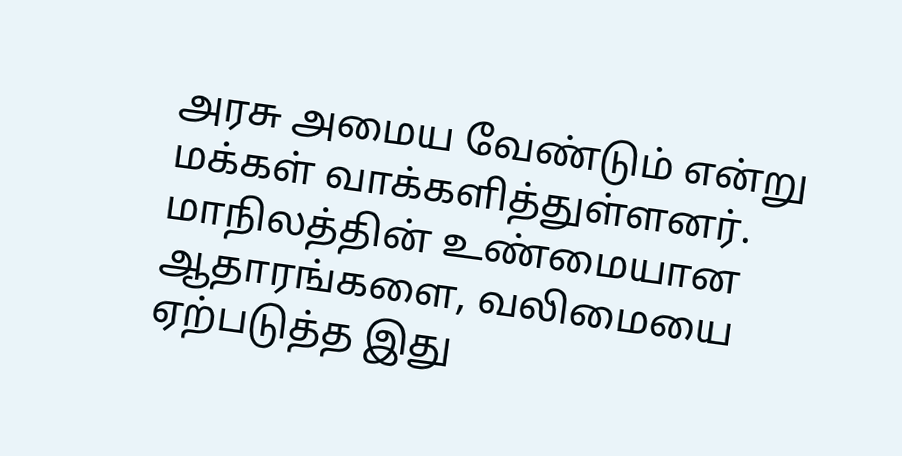அரசு அமைய வேண்டும் என்று மக்கள் வாக்களித்துள்ளனர். மாநிலத்தின் உண்மையான  ஆதாரங்களை, வலிமையை ஏற்படுத்த இது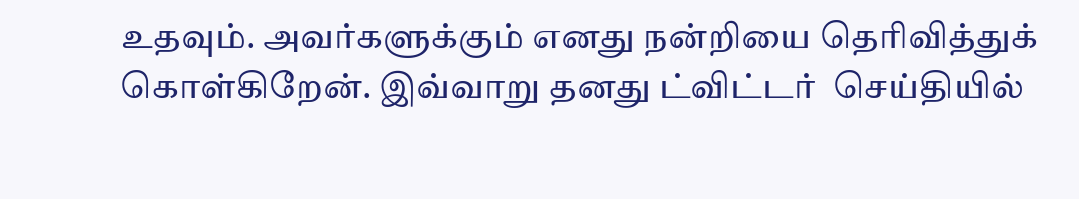உதவும். அவர்களுக்கும் எனது நன்றியை தெரிவித்துக் கொள்கிறேன். இவ்வாறு தனது ட்விட்டர்  செய்தியில்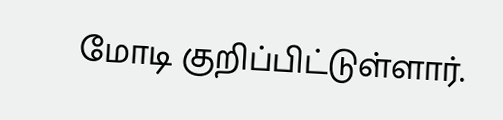மோடி குறிப்பிட்டுள்ளார்.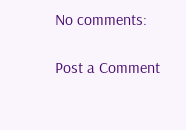No comments:

Post a Comment